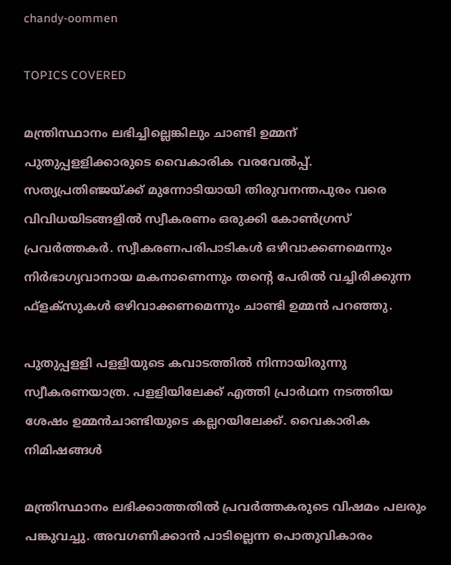chandy-oommen

TOPICS COVERED

മന്ത്രിസ്ഥാനം ലഭിച്ചില്ലെങ്കിലും ചാണ്ടി ഉമ്മന് പുതുപ്പളളിക്കാരുടെ വൈകാരിക വരവേല്‍പ്പ്. സത്യപ്രതിഞ്ജയ്ക്ക് മുന്നോടിയായി തിരുവനന്തപുരം വരെ വിവിധയിടങ്ങളില്‍ സ്വീകരണം ഒരുക്കി കോണ്‍ഗ്രസ് പ്രവര്‍ത്തകര്‍. സ്വീകരണപരിപാടികള്‍ ഒഴിവാക്കണമെന്നും നിര്‍ഭാഗ്യവാനായ മകനാണെന്നും തന്‍റെ പേരില്‍ വച്ചിരിക്കുന്ന ഫ്ളക്സുകള്‍ ഒഴിവാക്കണമെന്നും ചാണ്ടി ഉമ്മന്‍ പറഞ്ഞു.

പുതുപ്പളളി പളളിയുടെ കവാടത്തില്‍ നിന്നായിരുന്നു സ്വീകരണയാത്ര. പളളിയിലേക്ക് എത്തി പ്രാര്‍ഥന നടത്തിയ ശേഷം ഉമ്മന്‍ചാണ്ടിയുടെ കല്ലറയിലേക്ക്. വൈകാരിക നിമിഷങ്ങള്‍

മന്ത്രിസ്ഥാനം ലഭിക്കാത്തതില്‍ പ്രവര്‍ത്തകരുടെ വിഷമം പലരും പങ്കുവച്ചു. അവഗണിക്കാന്‍ പാടില്ലെന്ന പൊതുവികാരം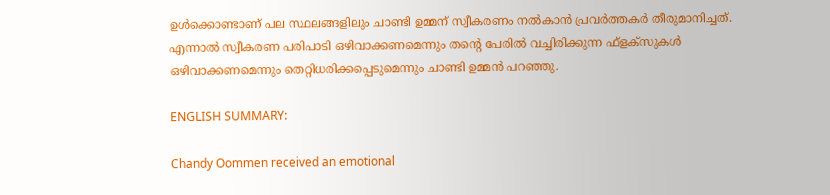ഉള്‍ക്കൊണ്ടാണ് പല സ്ഥലങ്ങളിലും ചാണ്ടി ഉമ്മന് സ്വീകരണം നല്‍കാന്‍ പ്രവര്‍ത്തകര്‍ തീരുമാനിച്ചത്. എന്നാല്‍ സ്വീകരണ പരിപാടി ഒഴിവാക്കണമെന്നും തന്‍റെ പേരില്‍ വച്ചിരിക്കുന്ന ഫ്ളക്സുകള്‍ ഒഴിവാക്കണമെന്നും തെറ്റിധരിക്കപ്പെടുമെന്നും ചാണ്ടി ഉമ്മന്‍‌ പറഞ്ഞു.

ENGLISH SUMMARY:

Chandy Oommen received an emotional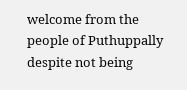welcome from the people of Puthuppally despite not being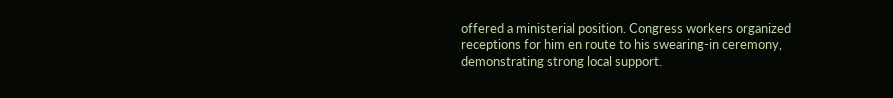offered a ministerial position. Congress workers organized receptions for him en route to his swearing-in ceremony, demonstrating strong local support.